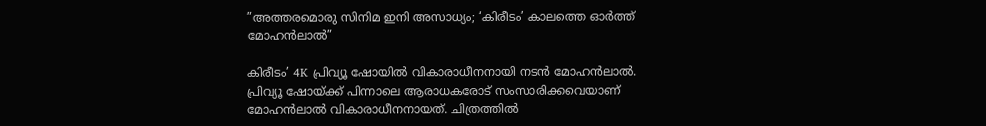”അത്തരമൊരു സിനിമ ഇനി അസാധ്യം; ‘കിരീടം’ കാലത്തെ ഓർത്ത് മോഹൻലാൽ”

കിരീടം’ 4K പ്രിവ്യൂ ഷോയിൽ വികാരാധീനനായി നടൻ മോഹൻലാൽ. പ്രിവ്യൂ ഷോയ്ക്ക് പിന്നാലെ ആരാധകരോട് സംസാരിക്കവെയാണ് മോഹൻലാൽ വികാരാധീനനായത്. ചിത്രത്തിൽ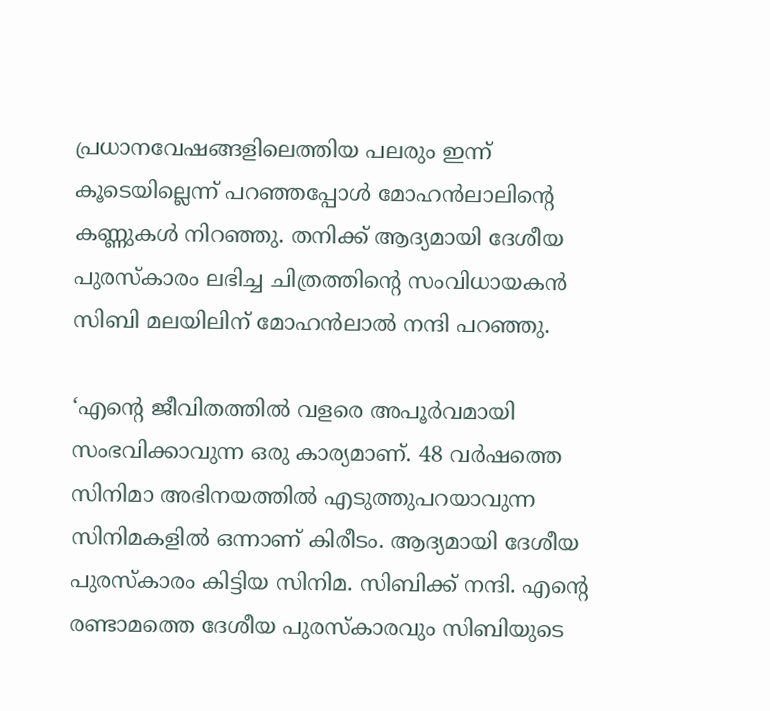പ്രധാനവേഷങ്ങളിലെത്തിയ പലരും ഇന്ന് കൂടെയില്ലെന്ന് പറഞ്ഞപ്പോൾ മോഹൻലാലിന്റെ കണ്ണുകൾ നിറഞ്ഞു. തനിക്ക് ആദ്യമായി ദേശീയ പുരസ്‌കാരം ലഭിച്ച ചിത്രത്തിന്റെ സംവിധായകൻ സിബി മലയിലിന് മോഹൻലാൽ നന്ദി പറഞ്ഞു.

‘എന്റെ ജീവിതത്തിൽ വളരെ അപൂർവമായി സംഭവിക്കാവുന്ന ഒരു കാര്യമാണ്. 48 വർഷത്തെ സിനിമാ അഭിനയത്തിൽ എടുത്തുപറയാവുന്ന സിനിമകളിൽ ഒന്നാണ് കിരീടം. ആദ്യമായി ദേശീയ പുരസ്‌കാരം കിട്ടിയ സിനിമ. സിബിക്ക് നന്ദി. എന്റെ രണ്ടാമത്തെ ദേശീയ പുരസ്‌കാരവും സിബിയുടെ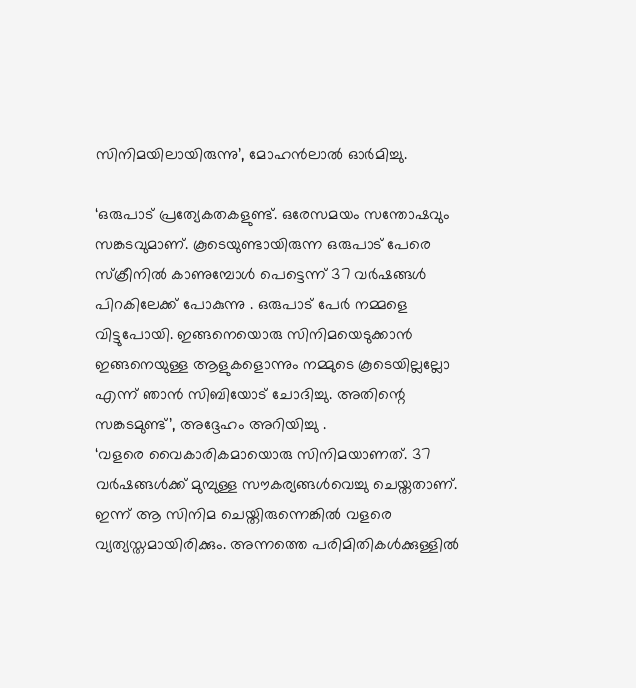സിനിമയിലായിരുന്നു’, മോഹൻലാൽ ഓർമിച്ചു.

‘ഒരുപാട് പ്രത്യേകതകളുണ്ട്. ഒരേസമയം സന്തോഷവും സങ്കടവുമാണ്. കൂടെയുണ്ടായിരുന്ന ഒരുപാട് പേരെ സ്‌ക്രീനിൽ കാണുമ്പോൾ പെട്ടെന്ന് 37 വർഷങ്ങൾ പിറകിലേക്ക് പോകുന്നു . ഒരുപാട് പേർ നമ്മളെ വിട്ടുപോയി. ഇങ്ങനെയൊരു സിനിമയെടുക്കാൻ ഇങ്ങനെയുള്ള ആളുകളൊന്നും നമ്മുടെ കൂടെയില്ലല്ലോ എന്ന് ഞാൻ സിബിയോട് ചോദിച്ചു. അതിന്റെ സങ്കടമുണ്ട്’, അദ്ദേഹം അറിയിച്ചു .
‘വളരെ വൈകാരികമായൊരു സിനിമയാണത്. 37 വർഷങ്ങൾക്ക് മുമ്പുള്ള സൗകര്യങ്ങൾവെച്ചു ചെയ്തതാണ്. ഇന്ന് ആ സിനിമ ചെയ്തിരുന്നെങ്കിൽ വളരെ വ്യത്യസ്തമായിരിക്കും. അന്നത്തെ പരിമിതികൾക്കുള്ളിൽ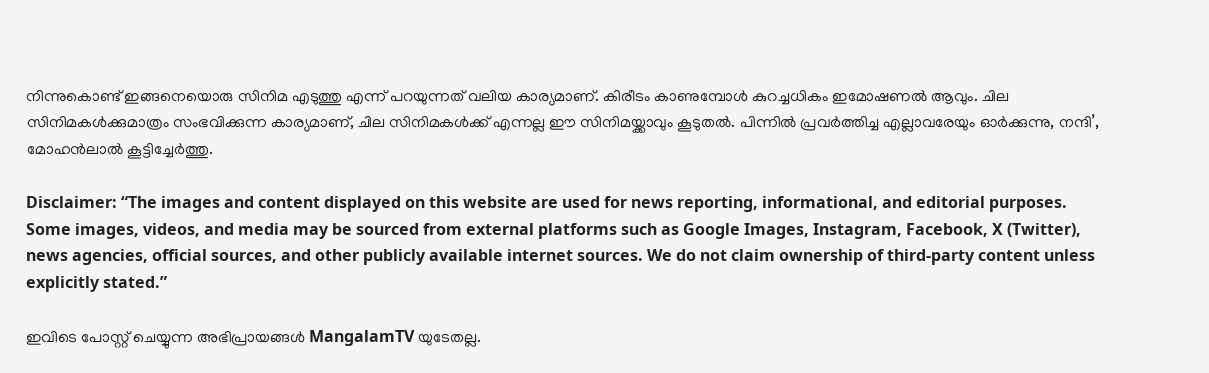നിന്നുകൊണ്ട് ഇങ്ങനെയൊരു സിനിമ എടുത്തു എന്ന് പറയുന്നത് വലിയ കാര്യമാണ്. കിരീടം കാണുമ്പോൾ കുറച്ചധികം ഇമോഷണൽ ആവും. ചില സിനിമകൾക്കുമാത്രം സംഭവിക്കുന്ന കാര്യമാണ്, ചില സിനിമകൾക്ക് എന്നല്ല ഈ സിനിമയ്ക്കാവും കൂടുതൽ. പിന്നിൽ പ്രവർത്തിച്ച എല്ലാവരേയും ഓർക്കുന്നു, നന്ദി’, മോഹൻലാൽ കൂട്ടിച്ചേർത്തു.

Disclaimer: “The images and content displayed on this website are used for news reporting, informational, and editorial purposes. Some images, videos, and media may be sourced from external platforms such as Google Images, Instagram, Facebook, X (Twitter), news agencies, official sources, and other publicly available internet sources. We do not claim ownership of third-party content unless explicitly stated.”

ഇവിടെ പോസ്റ്റ് ചെയ്യുന്ന അഭിപ്രായങ്ങൾ MangalamTV യുടേതല്ല.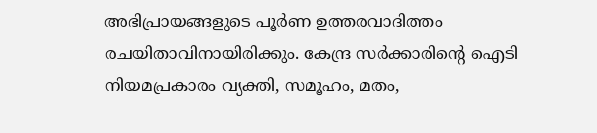അഭിപ്രായങ്ങളുടെ പൂർണ ഉത്തരവാദിത്തം രചയിതാവിനായിരിക്കും. കേന്ദ്ര സർക്കാരിന്റെ ഐടി നിയമപ്രകാരം വ്യക്തി, സമൂഹം, മതം,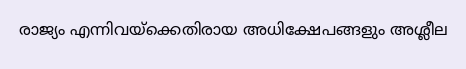രാജ്യം എന്നിവയ്ക്കെതിരായ അധിക്ഷേപങ്ങളും അശ്ലീല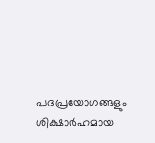പദപ്രയോഗങ്ങളും ശിക്ഷാർഹമായ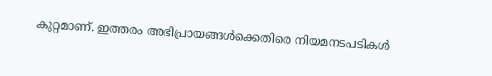കുറ്റമാണ്. ഇത്തരം അഭിപ്രായങ്ങൾക്കെതിരെ നിയമനടപടികൾ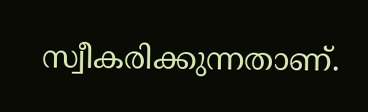സ്വീകരിക്കുന്നതാണ്.